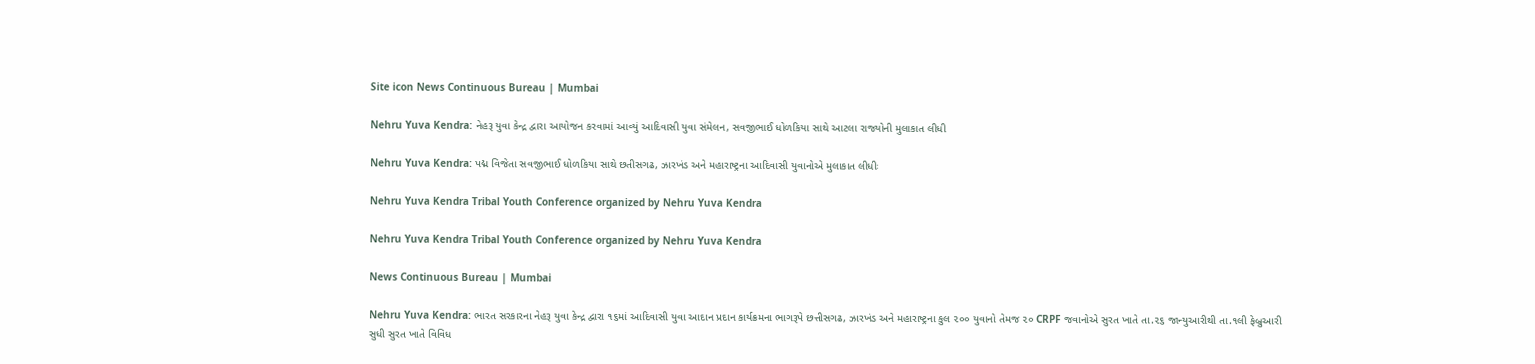Site icon News Continuous Bureau | Mumbai

Nehru Yuva Kendra: નેહરૂ યુવા કેન્દ્ર દ્વારા આયોજન કરવામાં આવ્યું આદિવાસી યુવા સંમેલન, સવજીભાઈ ધોળકિયા સાથે આટલા રાજ્યોની મુલાકાત લીધી

Nehru Yuva Kendra: પદ્મ વિજેતા સવજીભાઈ ધોળકિયા સાથે છતીસગઢ, ઝારખંડ અને મહારાષ્ટ્રના આદિવાસી યુવાનોએ મુલાકાત લીધીઃ

Nehru Yuva Kendra Tribal Youth Conference organized by Nehru Yuva Kendra

Nehru Yuva Kendra Tribal Youth Conference organized by Nehru Yuva Kendra

News Continuous Bureau | Mumbai

Nehru Yuva Kendra: ભારત સરકારના નેહરૂ યુવા કેન્દ્ર દ્વારા ૧૬માં આદિવાસી યુવા આદાન પ્રદાન કાર્યક્રમના ભાગરૂપે છત્તીસગઢ, ઝારખંડ અને મહારાષ્ટ્રના કુલ ૨૦૦ યુવાનો તેમજ ૨૦ CRPF જવાનોએ સુરત ખાતે તા.૨૬ જાન્યુઆરીથી તા.૧લી ફેબ્રુઆરી સુધી સુરત ખાતે વિવિધ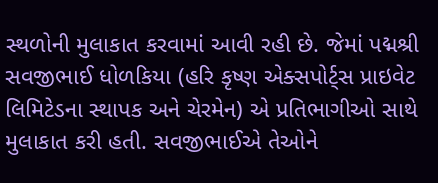સ્થળોની મુલાકાત કરવામાં આવી રહી છે. જેમાં પદ્મશ્રી સવજીભાઈ ધોળકિયા (હરિ કૃષ્ણ એક્સપોર્ટ્સ પ્રાઇવેટ લિમિટેડના સ્થાપક અને ચેરમેન) એ પ્રતિભાગીઓ સાથે મુલાકાત કરી હતી. સવજીભાઈએ તેઓને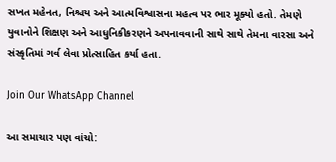સખત મહેનત, નિશ્ચય અને આત્મવિશ્વાસના મહત્વ પર ભાર મૂક્યો હતો. તેમણે યુવાનોને શિક્ષણ અને આધુનિકીકરણને અપનાવવાની સાથે સાથે તેમના વારસા અને સંસ્કૃતિમાં ગર્વ લેવા પ્રોત્સાહિત કર્યા હતા.

Join Our WhatsApp Channel

આ સમાચાર પણ વાંચો: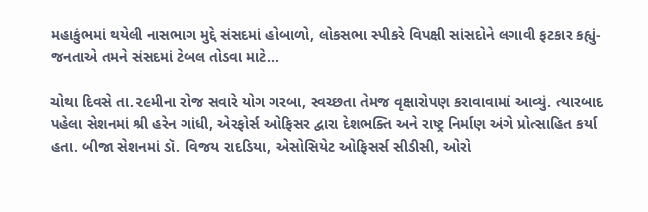મહાકુંભમાં થયેલી નાસભાગ મુદ્દે સંસદમાં હોબાળો, લોકસભા સ્પીકરે વિપક્ષી સાંસદોને લગાવી ફટકાર કહ્યું- જનતાએ તમને સંસદમાં ટેબલ તોડવા માટે…

ચોથા દિવસે તા.૨૯મીના રોજ સવારે યોગ ગરબા, સ્વચ્છતા તેમજ વૃક્ષારોપણ કરાવાવામાં આવ્યું. ત્યારબાદ પહેલા સેશનમાં શ્રી હરેન ગાંધી, એરફોર્સ ઓફિસર દ્વારા દેશભક્તિ અને રાષ્ટ્ર નિર્માણ અંગે પ્રોત્સાહિત કર્યા હતા. બીજા સેશનમાં ડૉ. વિજય રાદડિયા, એસોસિયેટ ઓફિસર્સ સીડીસી, ઓરો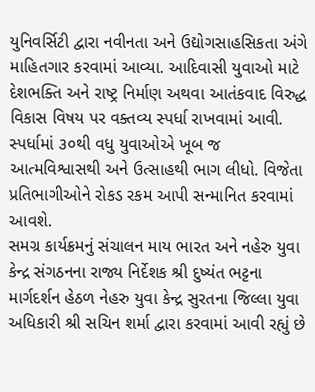યુનિવર્સિટી દ્વારા નવીનતા અને ઉદ્યોગસાહસિકતા અંગે માહિતગાર કરવામાં આવ્યા. આદિવાસી યુવાઓ માટે દેશભક્તિ અને રાષ્ટ્ર નિર્માણ અથવા આતંકવાદ વિરુદ્ધ વિકાસ વિષય પર વક્તવ્ય સ્પર્ધા રાખવામાં આવી. સ્પર્ધામાં ૩૦થી વધુ યુવાઓએ ખૂબ જ આત્મવિશ્વાસથી અને ઉત્સાહથી ભાગ લીધો. વિજેતા પ્રતિભાગીઓને રોકડ રકમ આપી સન્માનિત કરવામાં આવશે.
સમગ્ર કાર્યક્રમનું સંચાલન માય ભારત અને નહેરુ યુવા કેન્દ્ર સંગઠનના રાજ્ય નિર્દેશક શ્રી દુષ્યંત ભટ્ટના માર્ગદર્શન હેઠળ નેહરુ યુવા કેન્દ્ર સુરતના જિલ્લા યુવા અધિકારી શ્રી સચિન શર્મા દ્વારા કરવામાં આવી રહ્યું છે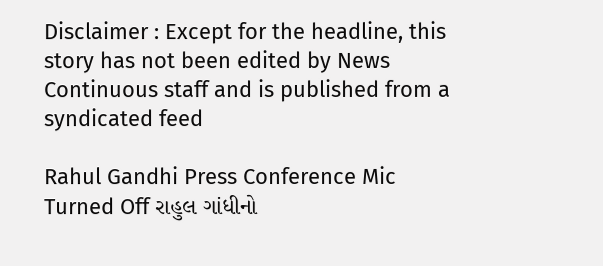Disclaimer : Except for the headline, this story has not been edited by News Continuous staff and is published from a syndicated feed

Rahul Gandhi Press Conference Mic Turned Off રાહુલ ગાંધીનો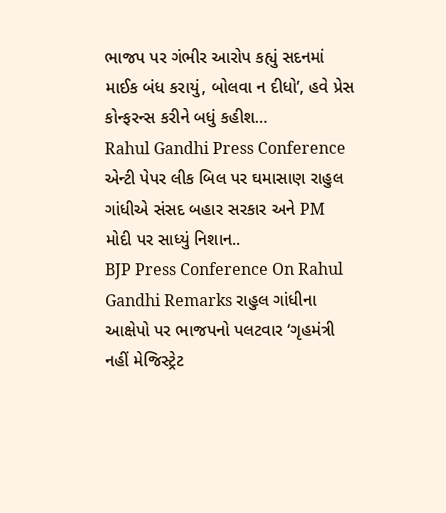ભાજપ પર ગંભીર આરોપ કહ્યું સદનમાં માઈક બંધ કરાયું, બોલવા ન દીધો’, હવે પ્રેસ કોન્ફરન્સ કરીને બધું કહીશ…
Rahul Gandhi Press Conference એન્ટી પેપર લીક બિલ પર ઘમાસાણ રાહુલ ગાંધીએ સંસદ બહાર સરકાર અને PM મોદી પર સાધ્યું નિશાન..
BJP Press Conference On Rahul Gandhi Remarks રાહુલ ગાંધીના આક્ષેપો પર ભાજપનો પલટવાર ‘ગૃહમંત્રી નહીં મેજિસ્ટ્રેટ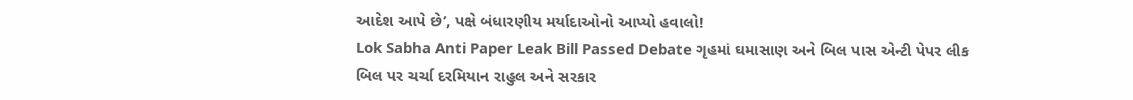આદેશ આપે છે’, પક્ષે બંધારણીય મર્યાદાઓનો આપ્યો હવાલો!
Lok Sabha Anti Paper Leak Bill Passed Debate ગૃહમાં ઘમાસાણ અને બિલ પાસ એન્ટી પેપર લીક બિલ પર ચર્ચા દરમિયાન રાહુલ અને સરકાર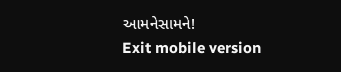આમનેસામને!
Exit mobile version